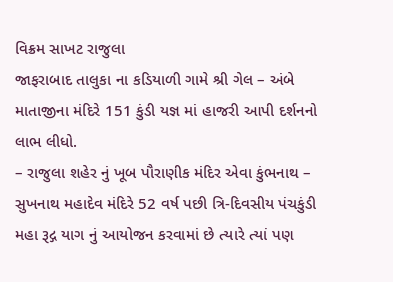વિક્રમ સાખટ રાજુલા
જાફરાબાદ તાલુકા ના કડિયાળી ગામે શ્રી ગેલ – અંબે માતાજીના મંદિરે 151 કુંડી યજ્ઞ માં હાજરી આપી દર્શનનો લાભ લીધો.
– રાજુલા શહેર નું ખૂબ પૌરાણીક મંદિર એવા કુંભનાથ – સુખનાથ મહાદેવ મંદિરે 52 વર્ષ પછી ત્રિ-દિવસીય પંચકુંડી મહા રૂદ્ગ યાગ નું આયોજન કરવામાં છે ત્યારે ત્યાં પણ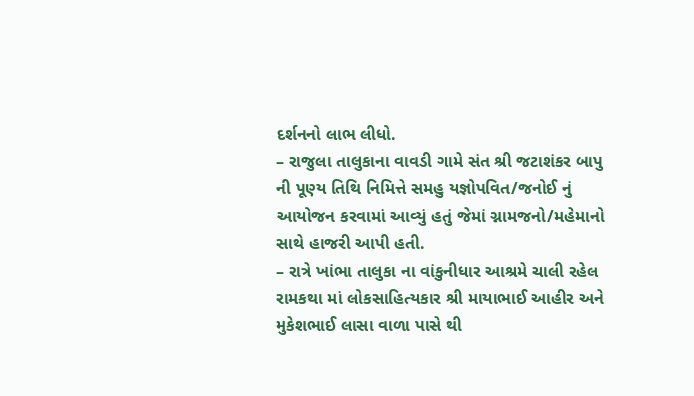દર્શનનો લાભ લીધો.
– રાજુલા તાલુકાના વાવડી ગામે સંત શ્રી જટાશંકર બાપુ ની પૂણ્ય તિથિ નિમિત્તે સમહુ યજ્ઞોપવિત/જનોઈ નું આયોજન કરવામાં આવ્યું હતું જેમાં ગ્નામજનો/મહેમાનો સાથે હાજરી આપી હતી.
– રાત્રે ખાંભા તાલુકા ના વાંકુનીધાર આશ્રમે ચાલી રહેલ રામકથા માં લોકસાહિત્યકાર શ્રી માયાભાઈ આહીર અને મુકેશભાઈ લાસા વાળા પાસે થી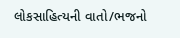લોકસાહિત્યની વાતો/ભજનો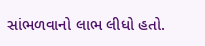સાંભળવાનો લાભ લીધો હતો.